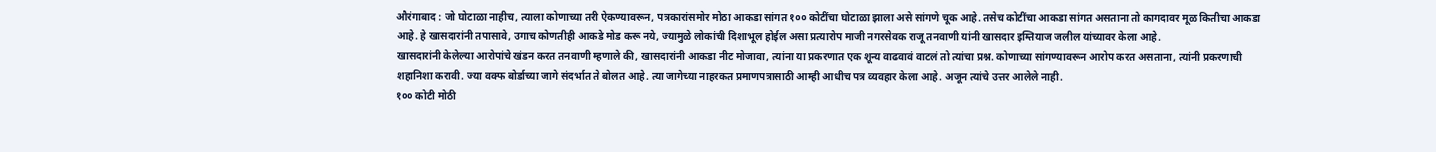औरंगाबाद : जो घोटाळा नाहीच, त्याला कोणाच्या तरी ऐकण्यावरून, पत्रकारांसमोर मोठा आकडा सांगत १०० कोटींचा घोटाळा झाला असे सांगणे चूक आहे. तसेच कोटींचा आकडा सांगत असताना तो कागदावर मूळ कितीचा आकडा आहे. हे खासदारांनी तपासावे, उगाच कोणतीही आकडे मोड करू नये, ज्यामुळे लोकांची दिशाभूल होईल असा प्रत्यारोप माजी नगरसेवक राजू तनवाणी यांनी खासदार इम्तियाज जलील यांच्यावर केला आहे.
खासदारांनी केलेल्या आरोपांचे खंडन करत तनवाणी म्हणाले की, खासदारांनी आकडा नीट मोजावा, त्यांना या प्रकरणात एक शून्य वाढवावं वाटलं तो त्यांचा प्रश्न. कोणाच्या सांगण्यावरून आरोप करत असताना, त्यांनी प्रकरणाची शहानिशा करावी. ज्या वक्फ बोर्डाच्या जागे संदर्भात ते बोलत आहे. त्या जागेच्या नाहरकत प्रमाणपत्रासाठी आम्ही आधीच पत्र व्यवहार केला आहे. अजून त्यांचे उत्तर आलेले नाही.
१०० कोटी मोठी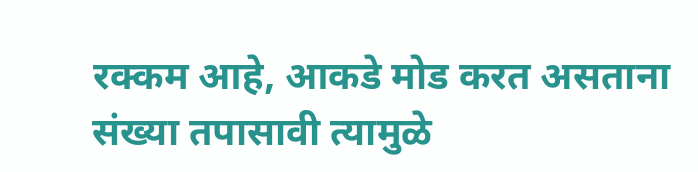रक्कम आहे, आकडे मोड करत असताना संख्या तपासावी त्यामुळे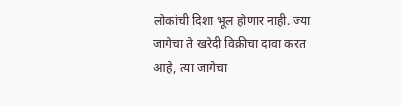लोकांची दिशा भूल होणार नाही. ज्या जागेचा ते खरेदी विक्रीचा दावा करत आहे, त्या जागेचा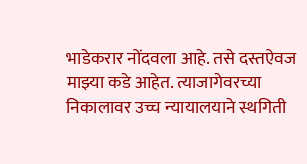भाडेकरार नोंदवला आहे. तसे दस्तऐवज माझ्या कडे आहेत. त्याजागेवरच्या निकालावर उच्च न्यायालयाने स्थगिती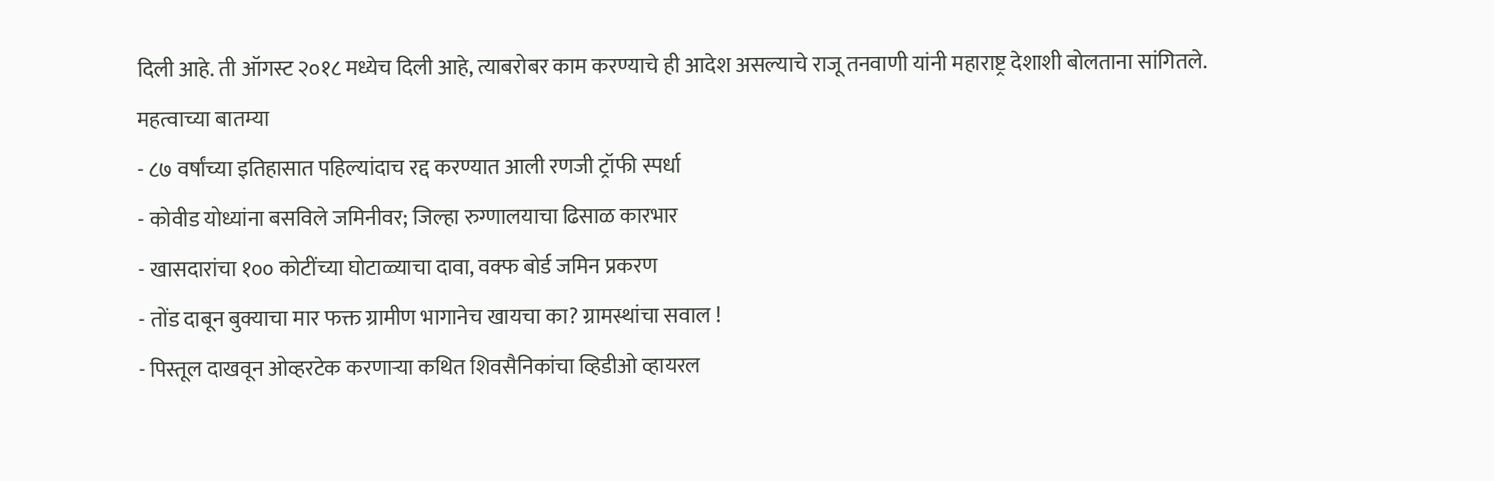दिली आहे. ती ऑगस्ट २०१८ मध्येच दिली आहे, त्याबरोबर काम करण्याचे ही आदेश असल्याचे राजू तनवाणी यांनी महाराष्ट्र देशाशी बोलताना सांगितले.
महत्वाच्या बातम्या
- ८७ वर्षांच्या इतिहासात पहिल्यांदाच रद्द करण्यात आली रणजी ट्रॉफी स्पर्धा
- कोवीड योध्यांना बसविले जमिनीवर; जिल्हा रुग्णालयाचा ढिसाळ कारभार
- खासदारांचा १०० कोटींच्या घोटाळ्याचा दावा, वक्फ बोर्ड जमिन प्रकरण
- तोंड दाबून बुक्याचा मार फक्त ग्रामीण भागानेच खायचा का? ग्रामस्थांचा सवाल !
- पिस्तूल दाखवून ओव्हरटेक करणाऱ्या कथित शिवसैनिकांचा व्हिडीओ व्हायरल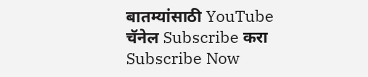बातम्यांसाठी YouTube चॅनेल Subscribe करा
Subscribe Now